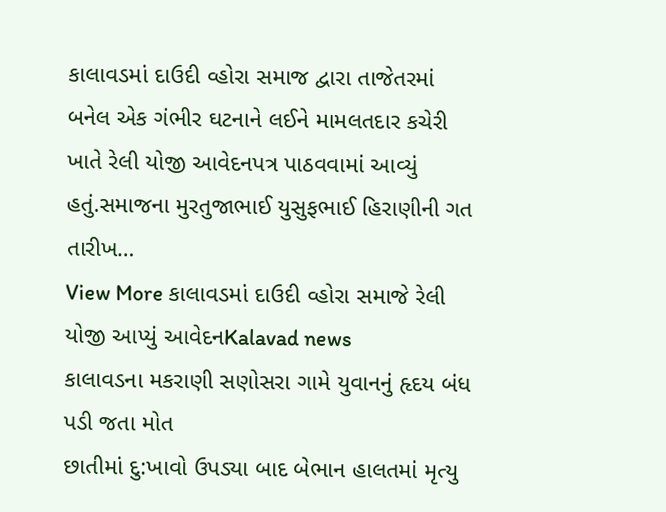કાલાવડમાં દાઉદી વ્હોરા સમાજ દ્વારા તાજેતરમાં બનેલ એક ગંભીર ઘટનાને લઈને મામલતદાર કચેરી ખાતે રેલી યોજી આવેદનપત્ર પાઠવવામાં આવ્યું હતું.સમાજના મુરતુજાભાઈ યુસુફભાઈ હિરાણીની ગત તારીખ…
View More કાલાવડમાં દાઉદી વ્હોરા સમાજે રેલી યોજી આપ્યું આવેદનKalavad news
કાલાવડના મકરાણી સણોસરા ગામે યુવાનનું હૃદય બંધ પડી જતા મોત
છાતીમાં દુ:ખાવો ઉપડ્યા બાદ બેભાન હાલતમાં મૃત્યુ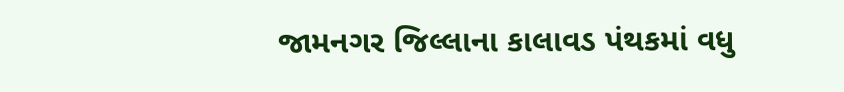જામનગર જિલ્લાના કાલાવડ પંથકમાં વધુ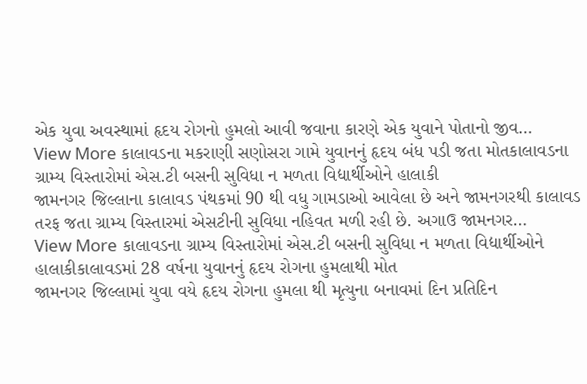એક યુવા અવસ્થામાં હૃદય રોગનો હુમલો આવી જવાના કારણે એક યુવાને પોતાનો જીવ…
View More કાલાવડના મકરાણી સણોસરા ગામે યુવાનનું હૃદય બંધ પડી જતા મોતકાલાવડના ગ્રામ્ય વિસ્તારોમાં એસ.ટી બસની સુવિધા ન મળતા વિદ્યાર્થીઓને હાલાકી
જામનગર જિલ્લાના કાલાવડ પંથકમાં 90 થી વધુ ગામડાઓ આવેલા છે અને જામનગરથી કાલાવડ તરફ જતા ગ્રામ્ય વિસ્તારમાં એસટીની સુવિધા નહિવત મળી રહી છે. અગાઉ જામનગર…
View More કાલાવડના ગ્રામ્ય વિસ્તારોમાં એસ.ટી બસની સુવિધા ન મળતા વિદ્યાર્થીઓને હાલાકીકાલાવડમાં 28 વર્ષના યુવાનનું હૃદય રોગના હુમલાથી મોત
જામનગર જિલ્લામાં યુવા વયે હૃદય રોગના હુમલા થી મૃત્યુના બનાવમાં દિન પ્રતિદિન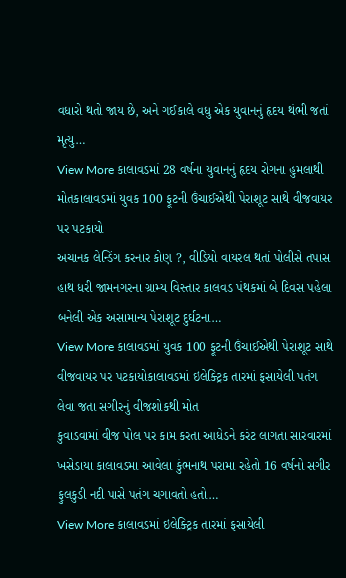વધારો થતો જાય છે, અને ગઈકાલે વધુ એક યુવાનનું હૃદય થંભી જતાં મૃત્યુ…
View More કાલાવડમાં 28 વર્ષના યુવાનનું હૃદય રોગના હુમલાથી મોતકાલાવડમાં યુવક 100 ફૂટની ઉંચાઈએથી પેરાશૂટ સાથે વીજવાયર પર પટકાયો
અચાનક લેન્ડિંગ કરનાર કોણ ?, વીડિયો વાયરલ થતાં પોલીસે તપાસ હાથ ધરી જામનગરના ગ્રામ્ય વિસ્તાર કાલવડ પંથકમાં બે દિવસ પહેલા બનેલી એક અસામાન્ય પેરાશૂટ દુર્ઘટના…
View More કાલાવડમાં યુવક 100 ફૂટની ઉંચાઈએથી પેરાશૂટ સાથે વીજવાયર પર પટકાયોકાલાવડમાં ઇલેક્ટ્રિક તારમાં ફસાયેલી પતંગ લેવા જતા સગીરનું વીજશોકથી મોત
કુવાડવામાં વીજ પોલ પર કામ કરતા આધેડને કરંટ લાગતા સારવારમાં ખસેડાયા કાલાવડમા આવેલા કુંભનાથ પરામા રહેતો 16 વર્ષનો સગીર ફુલકુડી નદી પાસે પતંગ ચગાવતો હતો…
View More કાલાવડમાં ઇલેક્ટ્રિક તારમાં ફસાયેલી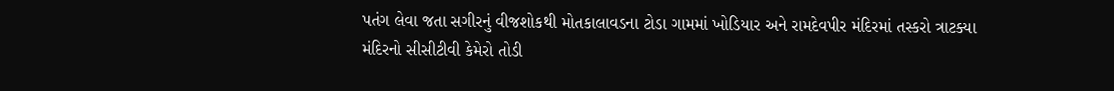પતંગ લેવા જતા સગીરનું વીજશોકથી મોતકાલાવડના ટોડા ગામમાં ખોડિયાર અને રામદેવપીર મંદિરમાં તસ્કરો ત્રાટક્યા
મંદિરનો સીસીટીવી કેમેરો તોડી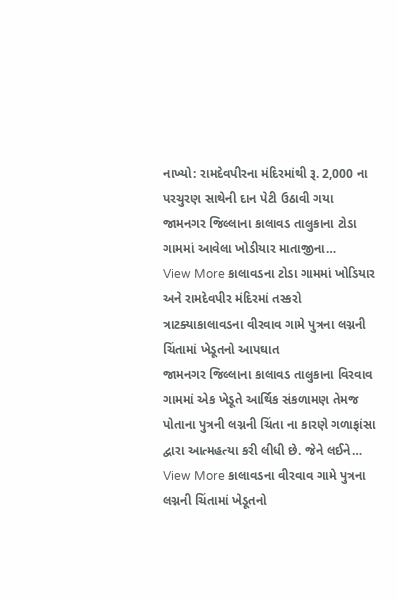નાખ્યો: રામદેવપીરના મંદિરમાંથી રૂ. 2,000 ના પરચુરણ સાથેની દાન પેટી ઉઠાવી ગયા જામનગર જિલ્લાના કાલાવડ તાલુકાના ટોડા ગામમાં આવેલા ખોડીયાર માતાજીના…
View More કાલાવડના ટોડા ગામમાં ખોડિયાર અને રામદેવપીર મંદિરમાં તસ્કરો ત્રાટક્યાકાલાવડના વીરવાવ ગામે પુત્રના લગ્નની ચિંતામાં ખેડૂતનો આપઘાત
જામનગર જિલ્લાના કાલાવડ તાલુકાના વિરવાવ ગામમાં એક ખેડૂતે આર્થિક સંકળામણ તેમજ પોતાના પુત્રની લગ્નની ચિંતા ના કારણે ગળાફાંસા દ્વારા આત્મહત્યા કરી લીધી છે. જેને લઈને…
View More કાલાવડના વીરવાવ ગામે પુત્રના લગ્નની ચિંતામાં ખેડૂતનો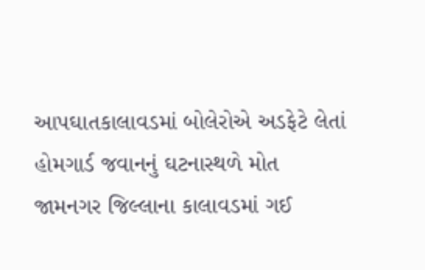આપઘાતકાલાવડમાં બોલેરોએ અડફેટે લેતાં હોમગાર્ડ જવાનનું ઘટનાસ્થળે મોત
જામનગર જિલ્લાના કાલાવડમાં ગઈ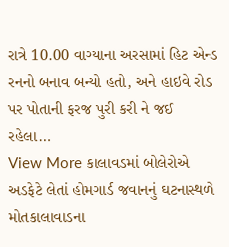રાત્રે 10.00 વાગ્યાના અરસામાં હિટ એન્ડ રનનો બનાવ બન્યો હતો, અને હાઇવે રોડ પર પોતાની ફરજ પુરી કરી ને જઈ રહેલા…
View More કાલાવડમાં બોલેરોએ અડફેટે લેતાં હોમગાર્ડ જવાનનું ઘટનાસ્થળે મોતકાલાવાડના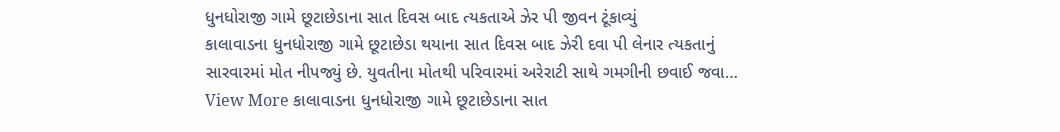ધુનધોરાજી ગામે છૂટાછેડાના સાત દિવસ બાદ ત્યકતાએ ઝેર પી જીવન ટૂંકાવ્યું
કાલાવાડના ધુનધોરાજી ગામે છૂટાછેડા થયાના સાત દિવસ બાદ ઝેરી દવા પી લેનાર ત્યકતાનું સારવારમાં મોત નીપજ્યું છે. યુવતીના મોતથી પરિવારમાં અરેરાટી સાથે ગમગીની છવાઈ જવા…
View More કાલાવાડના ધુનધોરાજી ગામે છૂટાછેડાના સાત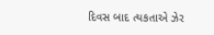દિવસ બાદ ત્યકતાએ ઝેર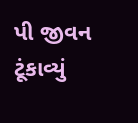પી જીવન ટૂંકાવ્યું